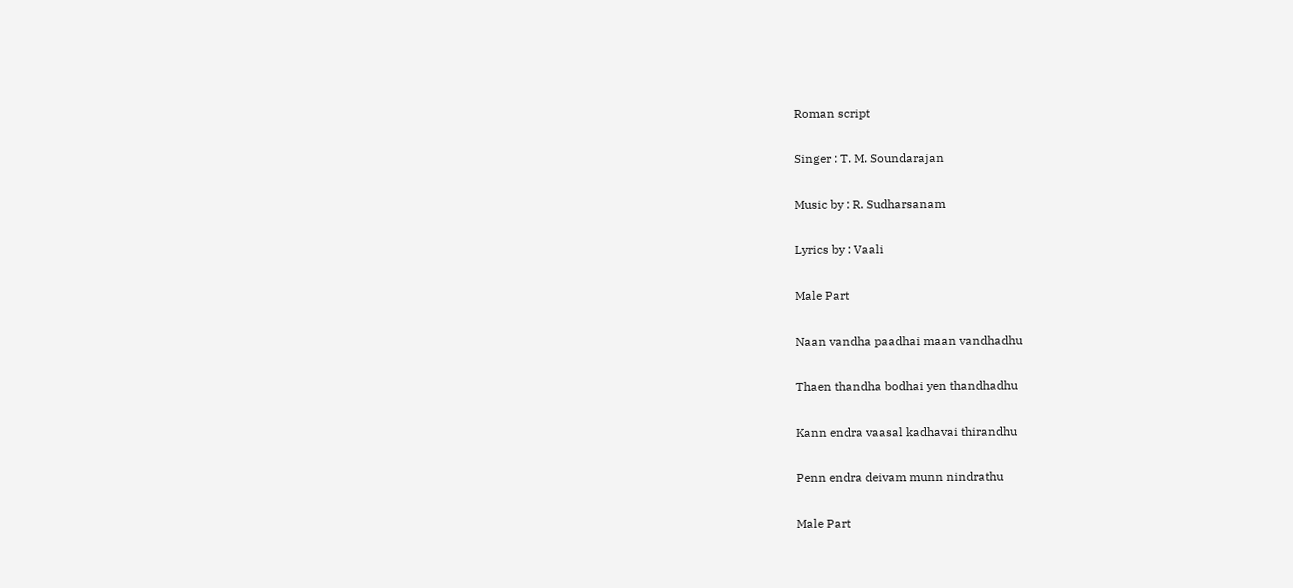Roman script

Singer : T. M. Soundarajan

Music by : R. Sudharsanam

Lyrics by : Vaali

Male Part

Naan vandha paadhai maan vandhadhu

Thaen thandha bodhai yen thandhadhu

Kann endra vaasal kadhavai thirandhu

Penn endra deivam munn nindrathu

Male Part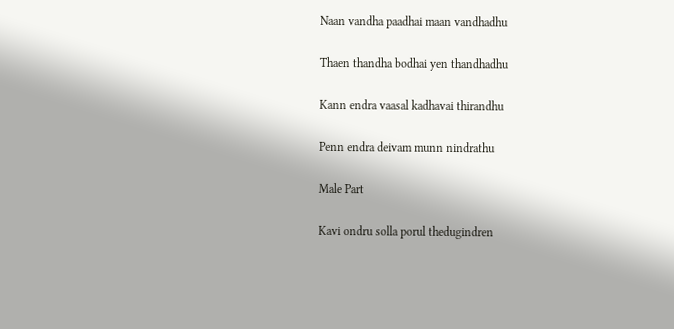Naan vandha paadhai maan vandhadhu

Thaen thandha bodhai yen thandhadhu

Kann endra vaasal kadhavai thirandhu

Penn endra deivam munn nindrathu

Male Part

Kavi ondru solla porul thedugindren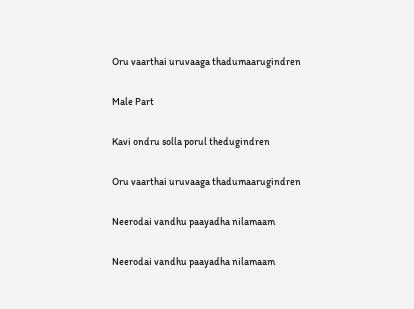Oru vaarthai uruvaaga thadumaarugindren

Male Part

Kavi ondru solla porul thedugindren

Oru vaarthai uruvaaga thadumaarugindren

Neerodai vandhu paayadha nilamaam

Neerodai vandhu paayadha nilamaam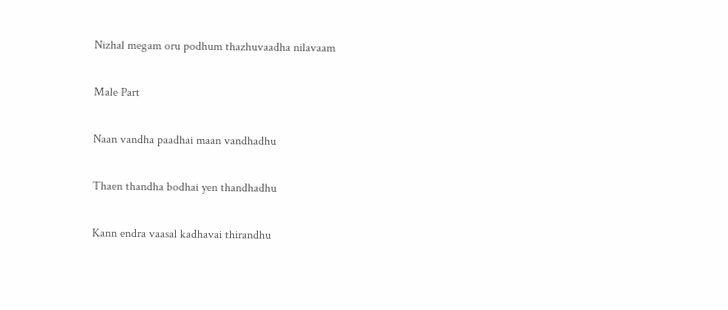Nizhal megam oru podhum thazhuvaadha nilavaam

Male Part

Naan vandha paadhai maan vandhadhu

Thaen thandha bodhai yen thandhadhu

Kann endra vaasal kadhavai thirandhu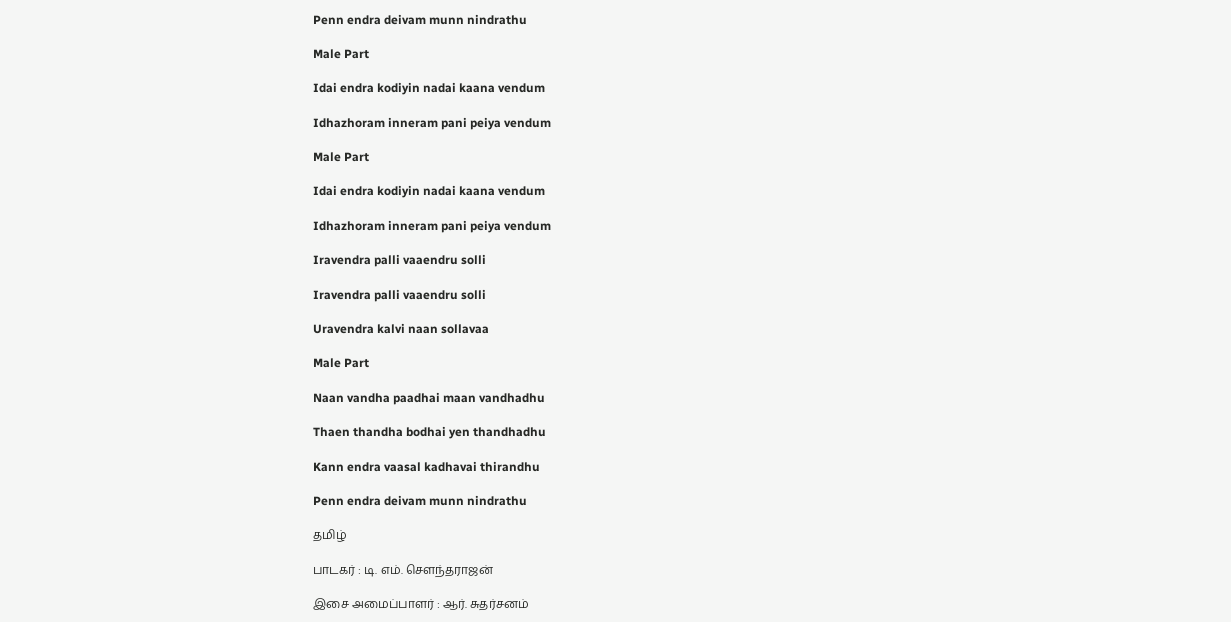Penn endra deivam munn nindrathu

Male Part

Idai endra kodiyin nadai kaana vendum

Idhazhoram inneram pani peiya vendum

Male Part

Idai endra kodiyin nadai kaana vendum

Idhazhoram inneram pani peiya vendum

Iravendra palli vaaendru solli

Iravendra palli vaaendru solli

Uravendra kalvi naan sollavaa

Male Part

Naan vandha paadhai maan vandhadhu

Thaen thandha bodhai yen thandhadhu

Kann endra vaasal kadhavai thirandhu

Penn endra deivam munn nindrathu

தமிழ்

பாடகர் : டி. எம். சௌந்தராஜன்

இசை அமைப்பாளர் : ஆர். சுதர்சனம்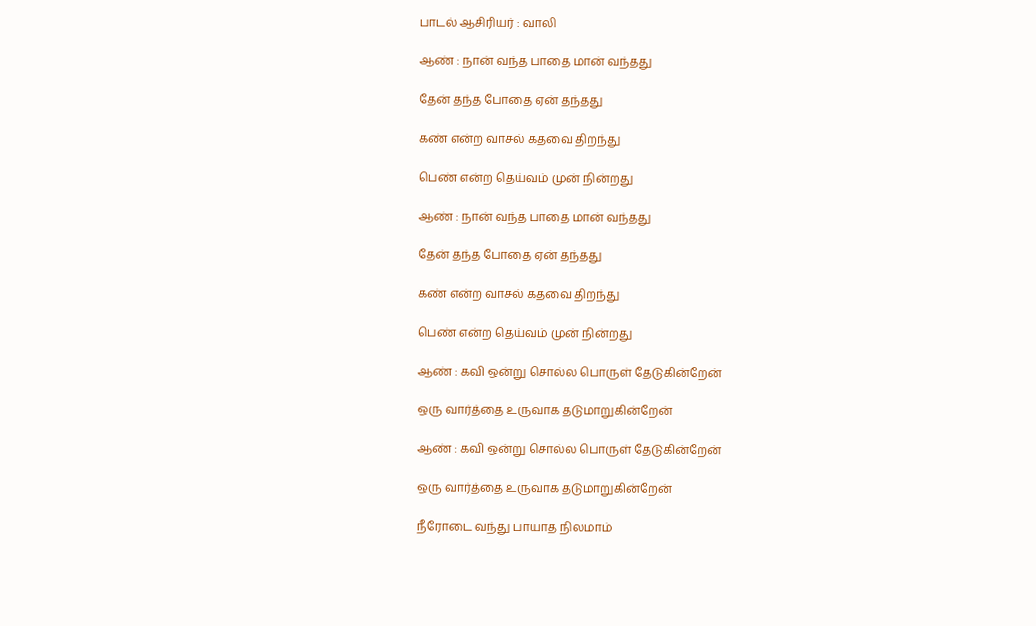பாடல் ஆசிரியர் : வாலி

ஆண் : நான் வந்த பாதை மான் வந்தது

தேன் தந்த போதை ஏன் தந்தது

கண் என்ற வாசல் கதவை திறந்து

பெண் என்ற தெய்வம் முன் நின்றது

ஆண் : நான் வந்த பாதை மான் வந்தது

தேன் தந்த போதை ஏன் தந்தது

கண் என்ற வாசல் கதவை திறந்து

பெண் என்ற தெய்வம் முன் நின்றது

ஆண் : கவி ஒன்று சொல்ல பொருள் தேடுகின்றேன்

ஒரு வார்த்தை உருவாக தடுமாறுகின்றேன்

ஆண் : கவி ஒன்று சொல்ல பொருள் தேடுகின்றேன்

ஒரு வார்த்தை உருவாக தடுமாறுகின்றேன்

நீரோடை வந்து பாயாத நிலமாம்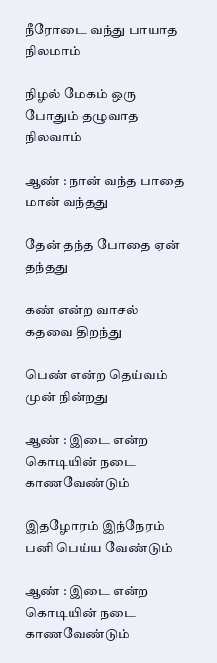நீரோடை வந்து பாயாத நிலமாம்

நிழல் மேகம் ஒரு போதும் தழுவாத நிலவாம்

ஆண் : நான் வந்த பாதை மான் வந்தது

தேன் தந்த போதை ஏன் தந்தது

கண் என்ற வாசல் கதவை திறந்து

பெண் என்ற தெய்வம் முன் நின்றது

ஆண் : இடை என்ற கொடியின் நடை காணவேண்டும்

இதழோரம் இந்நேரம் பனி பெய்ய வேண்டும்

ஆண் : இடை என்ற கொடியின் நடை காணவேண்டும்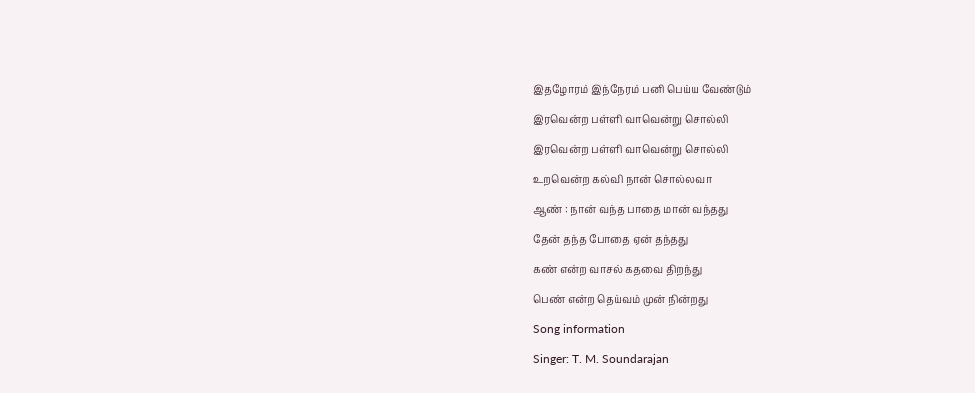இதழோரம் இந்நேரம் பனி பெய்ய வேண்டும்

இரவென்ற பள்ளி வாவென்று சொல்லி

இரவென்ற பள்ளி வாவென்று சொல்லி

உறவென்ற கல்வி நான் சொல்லவா

ஆண் : நான் வந்த பாதை மான் வந்தது

தேன் தந்த போதை ஏன் தந்தது

கண் என்ற வாசல் கதவை திறந்து

பெண் என்ற தெய்வம் முன் நின்றது

Song information

Singer: T. M. Soundarajan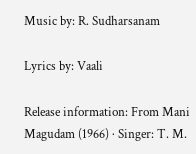Music by: R. Sudharsanam

Lyrics by: Vaali

Release information: From Mani Magudam (1966) · Singer: T. M.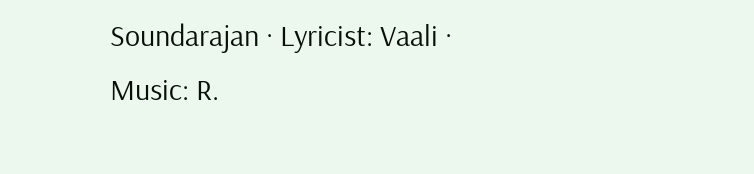Soundarajan · Lyricist: Vaali · Music: R.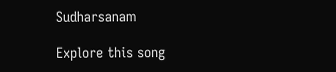Sudharsanam

Explore this song